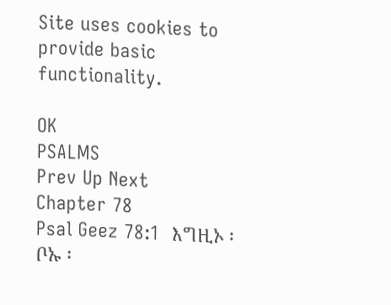Site uses cookies to provide basic functionality.

OK
PSALMS
Prev Up Next
Chapter 78
Psal Geez 78:1  እግዚኦ ፡ ቦኡ ፡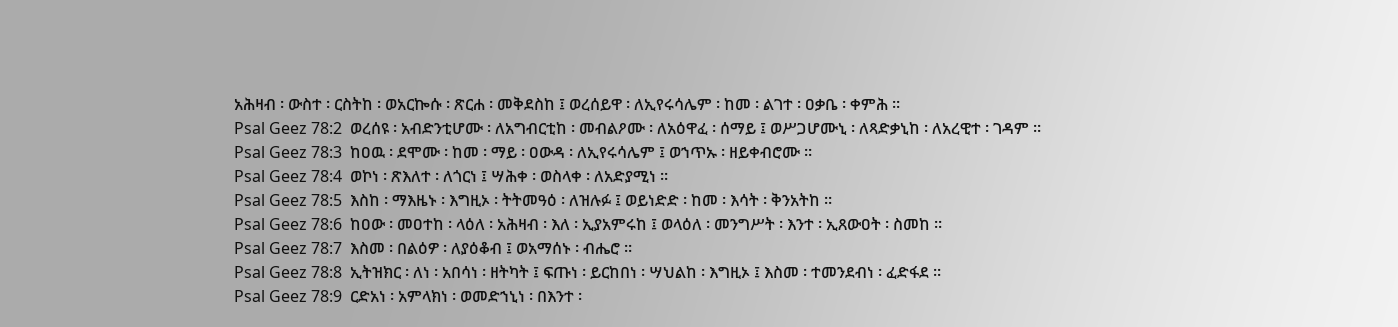አሕዛብ ፡ ውስተ ፡ ርስትከ ፡ ወአርኰሱ ፡ ጽርሐ ፡ መቅደስከ ፤ ወረሰይዋ ፡ ለኢየሩሳሌም ፡ ከመ ፡ ልገተ ፡ ዐቃቤ ፡ ቀምሕ ።
Psal Geez 78:2  ወረሰዩ ፡ አብድንቲሆሙ ፡ ለአግብርቲከ ፡ መብልዖሙ ፡ ለአዕዋፈ ፡ ሰማይ ፤ ወሥጋሆሙኒ ፡ ለጻድቃኒከ ፡ ለአረዊተ ፡ ገዳም ።
Psal Geez 78:3  ከዐዉ ፡ ደሞሙ ፡ ከመ ፡ ማይ ፡ ዐውዳ ፡ ለኢየሩሳሌም ፤ ወኀጥኡ ፡ ዘይቀብሮሙ ።
Psal Geez 78:4  ወኮነ ፡ ጽእለተ ፡ ለጎርነ ፤ ሣሕቀ ፡ ወስላቀ ፡ ለአድያሚነ ።
Psal Geez 78:5  እስከ ፡ ማእዜኑ ፡ እግዚኦ ፡ ትትመዓዕ ፡ ለዝሉፉ ፤ ወይነድድ ፡ ከመ ፡ እሳት ፡ ቅንአትከ ።
Psal Geez 78:6  ከዐው ፡ መዐተከ ፡ ላዕለ ፡ አሕዛብ ፡ እለ ፡ ኢያአምሩከ ፤ ወላዕለ ፡ መንግሥት ፡ እንተ ፡ ኢጸውዐት ፡ ስመከ ።
Psal Geez 78:7  እስመ ፡ በልዕዎ ፡ ለያዕቆብ ፤ ወአማሰኑ ፡ ብሔሮ ።
Psal Geez 78:8  ኢትዝክር ፡ ለነ ፡ አበሳነ ፡ ዘትካት ፤ ፍጡነ ፡ ይርከበነ ፡ ሣህልከ ፡ እግዚኦ ፤ እስመ ፡ ተመንደብነ ፡ ፈድፋደ ።
Psal Geez 78:9  ርድአነ ፡ አምላክነ ፡ ወመድኀኒነ ፡ በእንተ ፡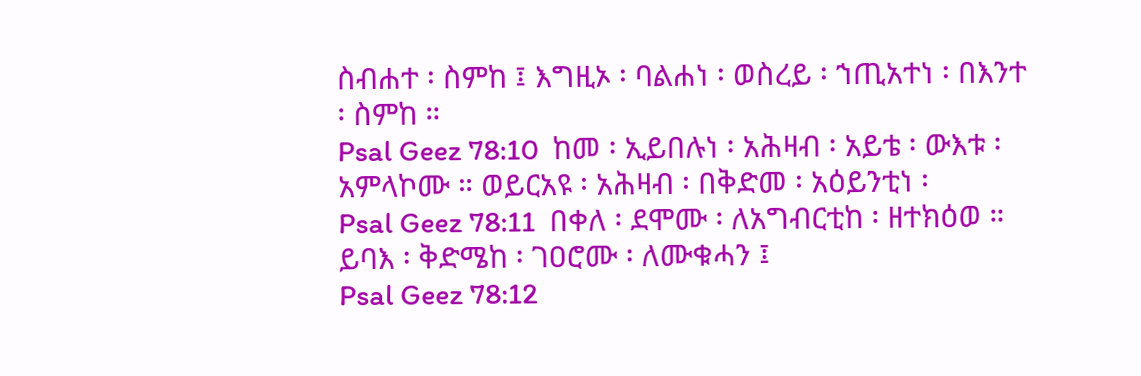ስብሐተ ፡ ስምከ ፤ እግዚኦ ፡ ባልሐነ ፡ ወስረይ ፡ ኀጢአተነ ፡ በእንተ ፡ ስምከ ።
Psal Geez 78:10  ከመ ፡ ኢይበሉነ ፡ አሕዛብ ፡ አይቴ ፡ ውእቱ ፡ አምላኮሙ ። ወይርአዩ ፡ አሕዛብ ፡ በቅድመ ፡ አዕይንቲነ ፡
Psal Geez 78:11  በቀለ ፡ ደሞሙ ፡ ለአግብርቲከ ፡ ዘተክዕወ ። ይባእ ፡ ቅድሜከ ፡ ገዐሮሙ ፡ ለሙቁሓን ፤
Psal Geez 78:12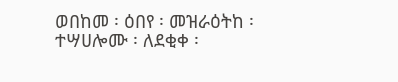ወበከመ ፡ ዕበየ ፡ መዝራዕትከ ፡ ተሣሀሎሙ ፡ ለደቂቀ ፡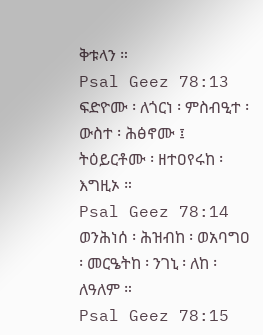ቅቱላን ።
Psal Geez 78:13  ፍድዮሙ ፡ ለጎርነ ፡ ምስብዒተ ፡ ውስተ ፡ ሕፅኖሙ ፤ ትዕይርቶሙ ፡ ዘተዐየሩከ ፡ እግዚኦ ።
Psal Geez 78:14  ወንሕነሰ ፡ ሕዝብከ ፡ ወአባግዐ ፡ መርዔትከ ፡ ንገኒ ፡ ለከ ፡ ለዓለም ።
Psal Geez 78:15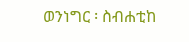ወንነግር ፡ ስብሐቲከ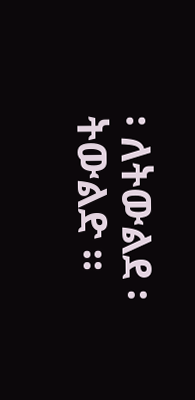፡ ለትውልደ ፡ ትውልድ ።